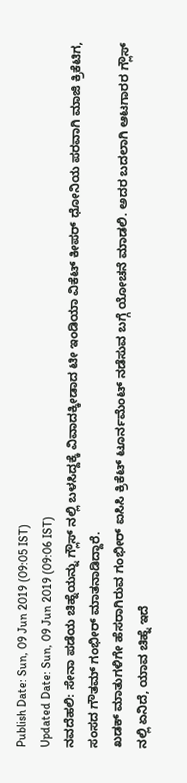Publish Date: Sun, 09 Jun 2019 (09:05 IST)
Updated Date: Sun, 09 Jun 2019 (09:06 IST)
ನವದೆಹಲಿ: ಸೇನಾ ಪಡೆಯ ಚಿಹ್ನೆಯನ್ನು ಗ್ಲೌಸ್ ನಲ್ಲಿ ಬಳಸಿದ್ದಕ್ಕೆ ವಿವಾದಕ್ಕೀಡಾದ ಟೀ ಇಂಡಿಯಾ ವಿಕೆಟ್ ಕೀಪರ್ ಧೋನಿಯ ಪರವಾಗಿ ಮಾಜಿ ಕ್ರಿಕೆಟಿಗ, ಸಂಸದ ಗೌತಮ್ ಗಂಭೀರ್ ಮಾತನಾಡಿದ್ದಾರೆ.
ಖಡಕ್ ಮಾತುಗಳಿಗೇ ಹೆಸರಾಗಿರುವ ಗಂಭೀರ್ ಐಸಿಸಿ ಕ್ರಿಕೆಟ್ ಟೂರ್ನಮೆಂಟ್ ನಡೆಸುವ ಬಗ್ಗೆ ಯೋಚನೆ ಮಾಡಲಿ. ಅದರ ಬದಲಾಗಿ ಆಟಗಾರರ ಗ್ಲೌಸ್ ನಲ್ಲಿ ಏನಿದೆ, ಯಾವ ಚಿಹ್ನೆ ಇದೆ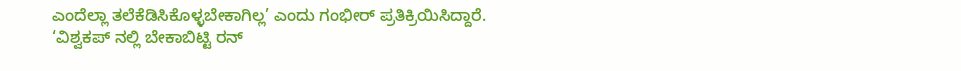ಎಂದೆಲ್ಲಾ ತಲೆಕೆಡಿಸಿಕೊಳ್ಳಬೇಕಾಗಿಲ್ಲ’ ಎಂದು ಗಂಭೀರ್ ಪ್ರತಿಕ್ರಿಯಿಸಿದ್ದಾರೆ.
‘ವಿಶ್ವಕಪ್ ನಲ್ಲಿ ಬೇಕಾಬಿಟ್ಟಿ ರನ್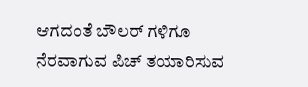ಆಗದಂತೆ ಬೌಲರ್ ಗಳಿಗೂ ನೆರವಾಗುವ ಪಿಚ್ ತಯಾರಿಸುವ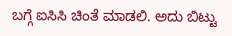ಬಗ್ಗೆ ಐಸಿಸಿ ಚಿಂತೆ ಮಾಡಲಿ. ಅದು ಬಿಟ್ಟು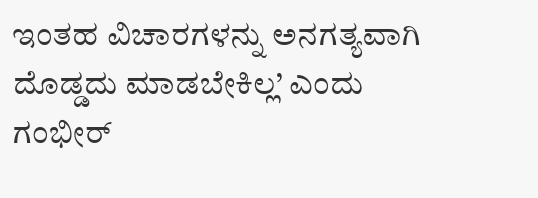ಇಂತಹ ವಿಚಾರಗಳನ್ನು ಅನಗತ್ಯವಾಗಿ ದೊಡ್ಡದು ಮಾಡಬೇಕಿಲ್ಲ’ ಎಂದು ಗಂಭೀರ್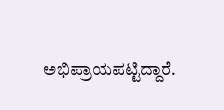ಅಭಿಪ್ರಾಯಪಟ್ಟಿದ್ದಾರೆ.